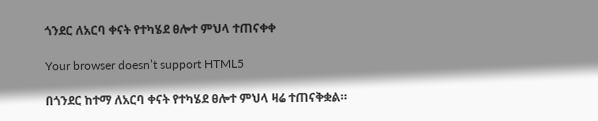ጎንደር ለአርባ ቀናት የተካሄደ ፀሎተ ምህላ ተጠናቀቀ

Your browser doesn’t support HTML5

በጎንደር ከተማ ለአርባ ቀናት የተካሄደ ፀሎተ ምህላ ዛሬ ተጠናቅቋል።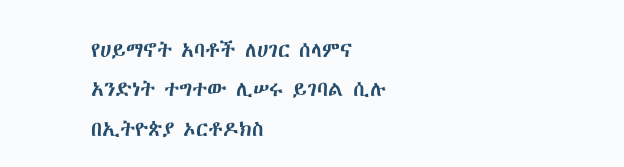የሀይማኖት አባቶች ለሀገር ሰላምና አንድነት ተግተው ሊሠሩ ይገባል ሲሉ በኢትዮጵያ ኦርቶዶክስ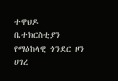ተዋህዶ ቤተክርስቲያን የማዕከላዊ ጎንደር ዞን ሀገረ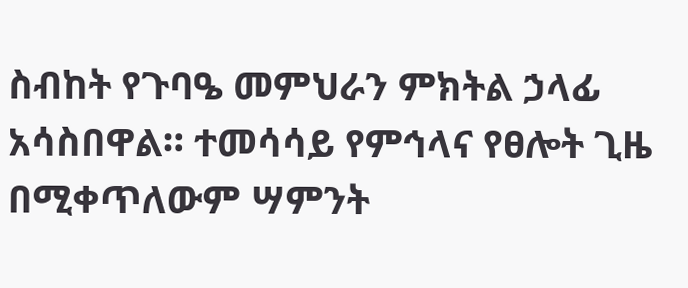ስብከት የጉባዔ መምህራን ምክትል ኃላፊ አሳስበዋል። ተመሳሳይ የምኅላና የፀሎት ጊዜ በሚቀጥለውም ሣምንት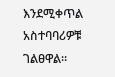እንደሚቀጥል አስተባባሪዎቹ ገልፀዋል።